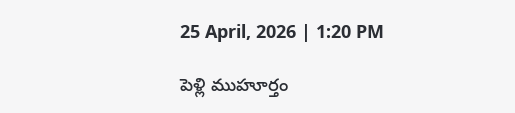25 April, 2026 | 1:20 PM

పెళ్లి ముహూర్తం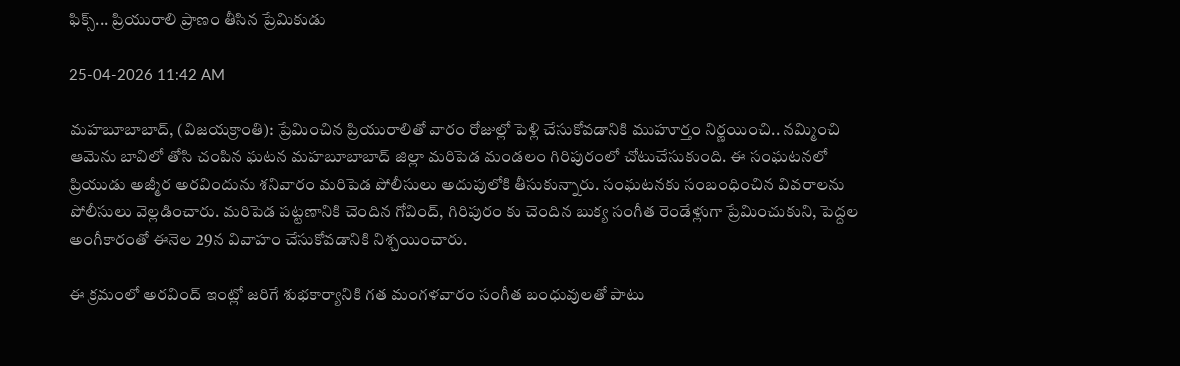ఫిక్స్... ప్రియురాలి ప్రాణం తీసిన ప్రేమికుడు

25-04-2026 11:42 AM

మహబూబాబాద్, (విజయక్రాంతి): ప్రేమించిన ప్రియురాలితో వారం రోజుల్లో పెళ్లి చేసుకోవడానికి ముహూర్తం నిర్ణయించి.. నమ్మించి ఆమెను బావిలో తోసి చంపిన ఘటన మహబూబాబాద్ జిల్లా మరిపెడ మండలం గిరిపురంలో చోటుచేసుకుంది. ఈ సంఘటనలో ప్రియుడు అజ్మీర అరవిందును శనివారం మరిపెడ పోలీసులు అదుపులోకి తీసుకున్నారు. సంఘటనకు సంబంధించిన వివరాలను పోలీసులు వెల్లడించారు. మరిపెడ పట్టణానికి చెందిన గోవింద్, గిరిపురం కు చెందిన బుక్య సంగీత రెండేళ్లుగా ప్రేమించుకుని, పెద్దల అంగీకారంతో ఈనెల 29న వివాహం చేసుకోవడానికి నిశ్చయించారు.

ఈ క్రమంలో అరవింద్ ఇంట్లో జరిగే శుభకార్యానికి గత మంగళవారం సంగీత బంధువులతో పాటు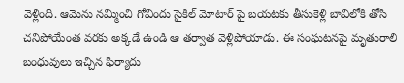వెళ్లింది. ఆమెను నమ్మించి గోవిందు సైకిల్ మోటార్ పై బయటకు తీసుకెళ్లి బావిలోకి తోసి చనిపోయేంత వరకు అక్కడే ఉండి ఆ తర్వాత వెళ్లిపోయాడు. ఈ సంఘటనపై మృతురాలి బంధువులు ఇచ్చిన ఫిర్యాదు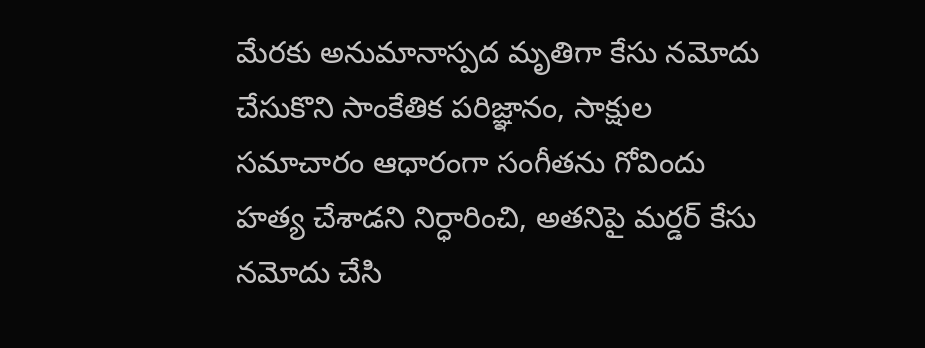మేరకు అనుమానాస్పద మృతిగా కేసు నమోదు చేసుకొని సాంకేతిక పరిజ్ఞానం, సాక్షుల సమాచారం ఆధారంగా సంగీతను గోవిందు హత్య చేశాడని నిర్ధారించి, అతనిపై మర్డర్ కేసు నమోదు చేసి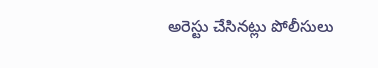అరెస్టు చేసినట్లు పోలీసులు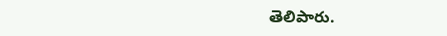తెలిపారు.